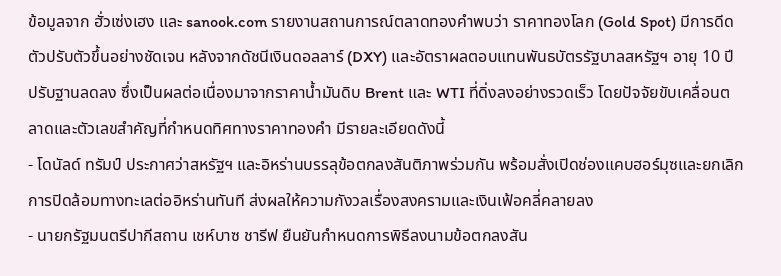ข้อมูลจาก ฮั่วเซ่งเฮง และ sanook.com รายงานสถานการณ์ตลาดทองคำพบว่า ราคาทองโลก (Gold Spot) มีการดีดตัวปรับตัวขึ้นอย่างชัดเจน หลังจากดัชนีเงินดอลลาร์ (DXY) และอัตราผลตอบแทนพันธบัตรรัฐบาลสหรัฐฯ อายุ 10 ปี ปรับฐานลดลง ซึ่งเป็นผลต่อเนื่องมาจากราคาน้ำมันดิบ Brent และ WTI ที่ดิ่งลงอย่างรวดเร็ว โดยปัจจัยขับเคลื่อนตลาดและตัวเลขสำคัญที่กำหนดทิศทางราคาทองคำ มีรายละเอียดดังนี้
- โดนัลด์ ทรัมป์ ประกาศว่าสหรัฐฯ และอิหร่านบรรลุข้อตกลงสันติภาพร่วมกัน พร้อมสั่งเปิดช่องแคบฮอร์มุซและยกเลิกการปิดล้อมทางทะเลต่ออิหร่านทันที ส่งผลให้ความกังวลเรื่องสงครามและเงินเฟ้อคลี่คลายลง
- นายกรัฐมนตรีปากีสถาน เชห์บาซ ชารีฟ ยืนยันกำหนดการพิธีลงนามข้อตกลงสัน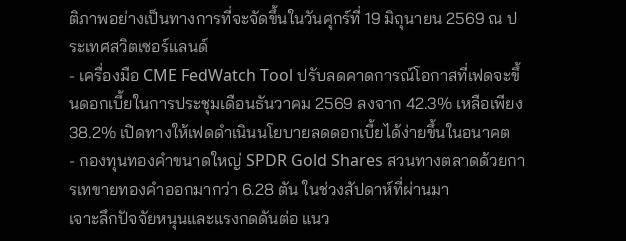ติภาพอย่างเป็นทางการที่จะจัดขึ้นในวันศุกร์ที่ 19 มิถุนายน 2569 ณ ประเทศสวิตเซอร์แลนด์
- เครื่องมือ CME FedWatch Tool ปรับลดคาดการณ์โอกาสที่เฟดจะขึ้นดอกเบี้ยในการประชุมเดือนธันวาคม 2569 ลงจาก 42.3% เหลือเพียง 38.2% เปิดทางให้เฟดดำเนินนโยบายลดดอกเบี้ยได้ง่ายขึ้นในอนาคต
- กองทุนทองคำขนาดใหญ่ SPDR Gold Shares สวนทางตลาดด้วยการเทขายทองคำออกมากว่า 6.28 ตัน ในช่วงสัปดาห์ที่ผ่านมา
เจาะลึกปัจจัยหนุนและแรงกดดันต่อ แนว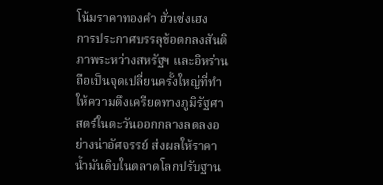โน้มราคาทองคำ ฮั่วเซ่งเฮง
การประกาศบรรลุข้อตกลงสันติภาพระหว่างสหรัฐฯ และอิหร่าน ถือเป็นจุดเปลี่ยนครั้งใหญ่ที่ทำให้ความตึงเครียดทางภูมิรัฐศาสตร์ในตะวันออกกลางลดลงอย่างน่าอัศจรรย์ ส่งผลให้ราคาน้ำมันดิบในตลาดโลกปรับฐาน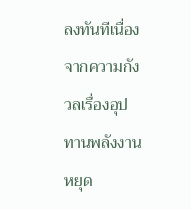ลงทันทีเนื่องจากความกังวลเรื่องอุปทานพลังงานหยุด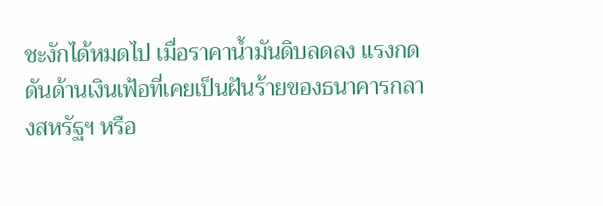ชะงักได้หมดไป เมื่อราคาน้ำมันดิบลดลง แรงกดดันด้านเงินเฟ้อที่เคยเป็นฝันร้ายของธนาคารกลางสหรัฐฯ หรือ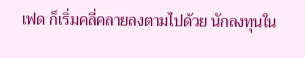เฟด ก็เริ่มคลี่คลายลงตามไปด้วย นักลงทุนใน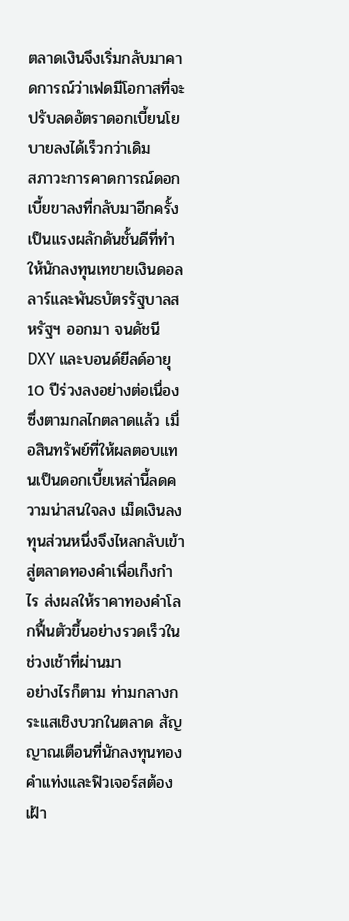ตลาดเงินจึงเริ่มกลับมาคาดการณ์ว่าเฟดมีโอกาสที่จะปรับลดอัตราดอกเบี้ยนโยบายลงได้เร็วกว่าเดิม
สภาวะการคาดการณ์ดอกเบี้ยขาลงที่กลับมาอีกครั้ง เป็นแรงผลักดันชั้นดีที่ทำให้นักลงทุนเทขายเงินดอลลาร์และพันธบัตรรัฐบาลสหรัฐฯ ออกมา จนดัชนี DXY และบอนด์ยีลด์อายุ 10 ปีร่วงลงอย่างต่อเนื่อง ซึ่งตามกลไกตลาดแล้ว เมื่อสินทรัพย์ที่ให้ผลตอบแทนเป็นดอกเบี้ยเหล่านี้ลดความน่าสนใจลง เม็ดเงินลงทุนส่วนหนึ่งจึงไหลกลับเข้าสู่ตลาดทองคำเพื่อเก็งกำไร ส่งผลให้ราคาทองคำโลกฟื้นตัวขึ้นอย่างรวดเร็วในช่วงเช้าที่ผ่านมา
อย่างไรก็ตาม ท่ามกลางกระแสเชิงบวกในตลาด สัญญาณเตือนที่นักลงทุนทองคำแท่งและฟิวเจอร์สต้องเฝ้า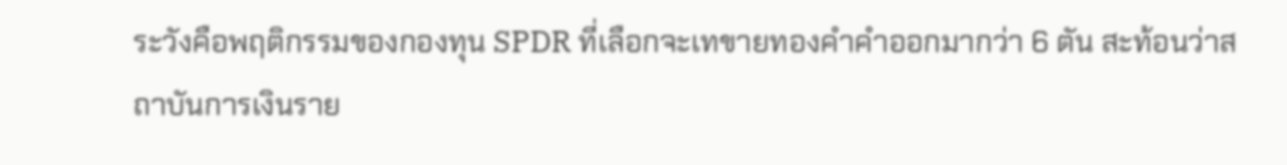ระวังคือพฤติกรรมของกองทุน SPDR ที่เลือกจะเทขายทองคำคำออกมากว่า 6 ตัน สะท้อนว่าสถาบันการเงินราย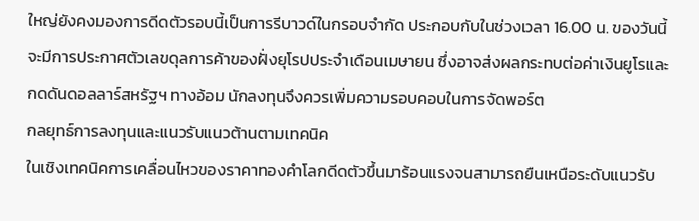ใหญ่ยังคงมองการดีดตัวรอบนี้เป็นการรีบาวด์ในกรอบจำกัด ประกอบกับในช่วงเวลา 16.00 น. ของวันนี้ จะมีการประกาศตัวเลขดุลการค้าของฝั่งยุโรปประจำเดือนเมษายน ซึ่งอาจส่งผลกระทบต่อค่าเงินยูโรและกดดันดอลลาร์สหรัฐฯ ทางอ้อม นักลงทุนจึงควรเพิ่มความรอบคอบในการจัดพอร์ต
กลยุทธ์การลงทุนและแนวรับแนวต้านตามเทคนิค
ในเชิงเทคนิคการเคลื่อนไหวของราคาทองคำโลกดีดตัวขึ้นมาร้อนแรงจนสามารถยืนเหนือระดับแนวรับ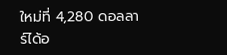ใหม่ที่ 4,280 ดอลลาร์ได้อ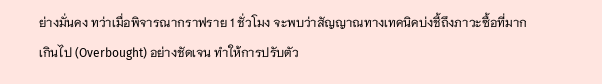ย่างมั่นคง ทว่าเมื่อพิจารณากราฟราย 1 ชั่วโมง จะพบว่าสัญญาณทางเทคนิคบ่งชี้ถึงภาวะซื้อที่มากเกินไป (Overbought) อย่างชัดเจน ทำให้การปรับตัว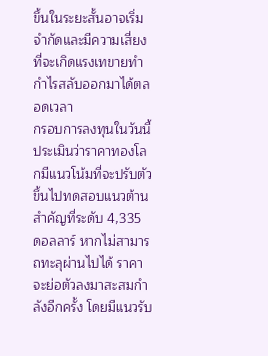ขึ้นในระยะสั้นอาจเริ่มจำกัดและมีความเสี่ยงที่จะเกิดแรงเทขายทำกำไรสลับออกมาได้ตลอดเวลา
กรอบการลงทุนในวันนี้ ประเมินว่าราคาทองโลกมีแนวโน้มที่จะปรับตัวขึ้นไปทดสอบแนวต้านสำคัญที่ระดับ 4,335 ดอลลาร์ หากไม่สามารถทะลุผ่านไปได้ ราคาจะย่อตัวลงมาสะสมกำลังอีกครั้ง โดยมีแนวรับ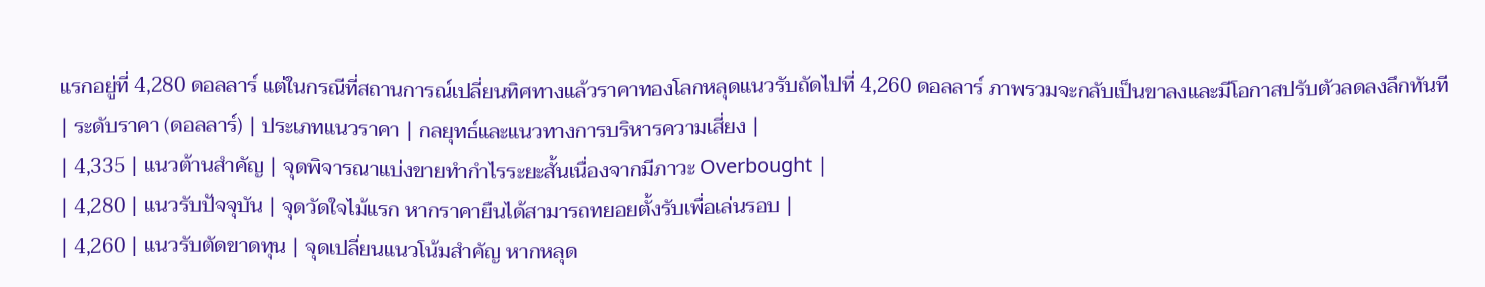แรกอยู่ที่ 4,280 ดอลลาร์ แต่ในกรณีที่สถานการณ์เปลี่ยนทิศทางแล้วราคาทองโลกหลุดแนวรับถัดไปที่ 4,260 ดอลลาร์ ภาพรวมจะกลับเป็นขาลงและมีโอกาสปรับตัวลดลงลึกทันที
| ระดับราคา (ดอลลาร์) | ประเภทแนวราคา | กลยุทธ์และแนวทางการบริหารความเสี่ยง |
| 4,335 | แนวต้านสำคัญ | จุดพิจารณาแบ่งขายทำกำไรระยะสั้นเนื่องจากมีภาวะ Overbought |
| 4,280 | แนวรับปัจจุบัน | จุดวัดใจไม้แรก หากราคายืนได้สามารถทยอยตั้งรับเพื่อเล่นรอบ |
| 4,260 | แนวรับตัดขาดทุน | จุดเปลี่ยนแนวโน้มสำคัญ หากหลุด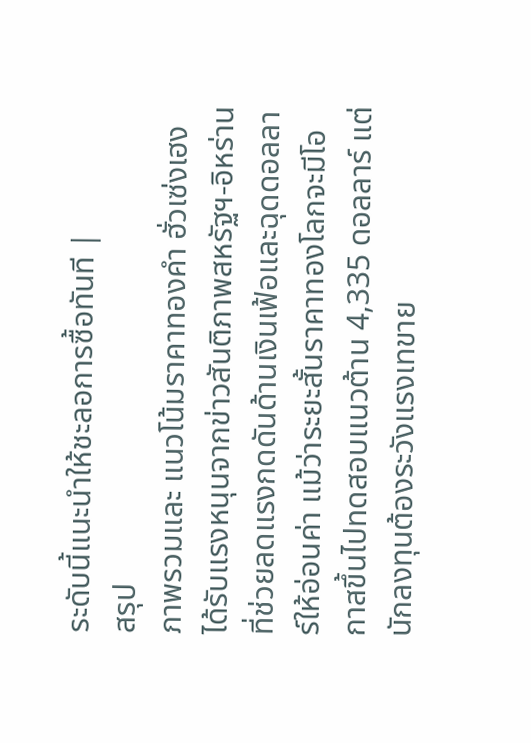ระดับนี้แนะนำให้ชะลอการซื้อทันที |
สรุป
ภาพรวมและ แนวโน้มราคาทองคำ ฮั่วเซ่งเฮง ได้รับแรงหนุนจากข่าวสันติภาพสหรัฐฯ-อิหร่านที่ช่วยลดแรงกดดันด้านเงินเฟ้อและฉุดดอลลาร์ให้อ่อนค่า แม้ว่าระยะสั้นราคาทองโลกจะมีโอกาสขึ้นไปทดสอบแนวต้าน 4,335 ดอลลาร์ แต่นักลงทุนต้องระวังแรงเทขาย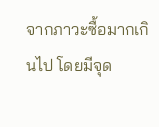จากภาวะซื้อมากเกินไป โดยมีจุด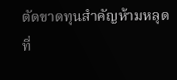ตัดขาดทุนสำคัญห้ามหลุดที่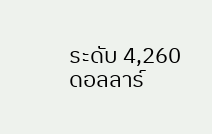ระดับ 4,260 ดอลลาร์